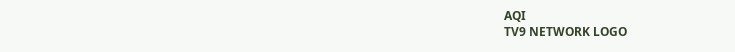AQI
TV9 NETWORK LOGO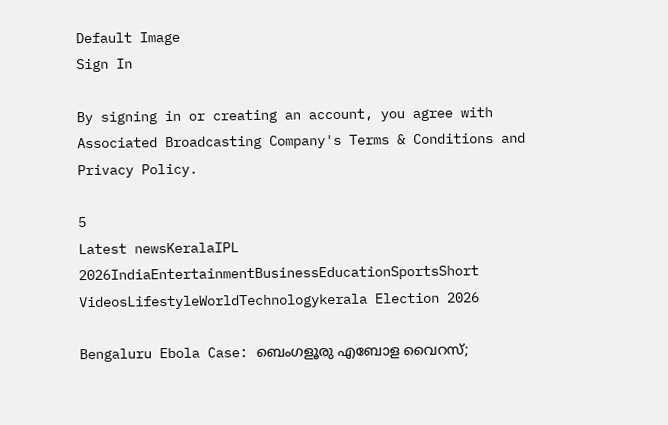Default Image
Sign In

By signing in or creating an account, you agree with Associated Broadcasting Company's Terms & Conditions and Privacy Policy.

5
Latest newsKeralaIPL 2026IndiaEntertainmentBusinessEducationSportsShort VideosLifestyleWorldTechnologykerala Election 2026

Bengaluru Ebola Case: ബെംഗളൂരു എബോള വൈറസ്;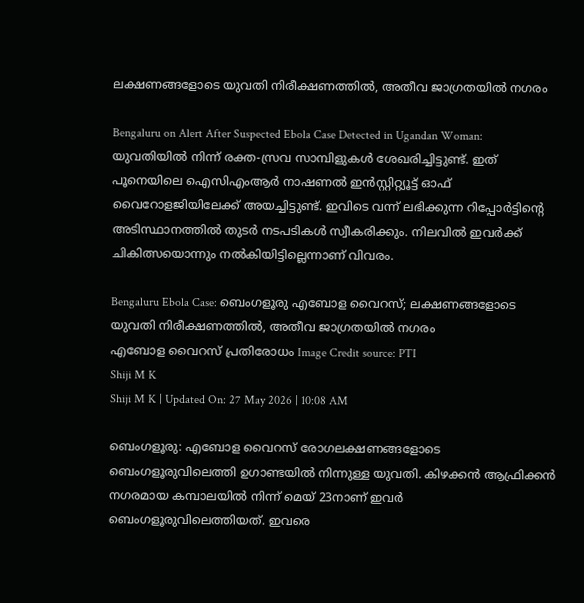ലക്ഷണങ്ങളോടെ യുവതി നിരീക്ഷണത്തില്‍, അതീവ ജാഗ്രതയില്‍ നഗരം

Bengaluru on Alert After Suspected Ebola Case Detected in Ugandan Woman: യുവതിയില്‍ നിന്ന് രക്ത-സ്രവ സാമ്പിളുകള്‍ ശേഖരിച്ചിട്ടുണ്ട്. ഇത് പൂനെയിലെ ഐസിഎംആര്‍ നാഷണല്‍ ഇന്‍സ്റ്റിറ്റ്യൂട്ട് ഓഫ് വൈറോളജിയിലേക്ക് അയച്ചിട്ടുണ്ട്. ഇവിടെ വന്ന് ലഭിക്കുന്ന റിപ്പോര്‍ട്ടിന്റെ അടിസ്ഥാനത്തില്‍ തുടര്‍ നടപടികള്‍ സ്വീകരിക്കും. നിലവില്‍ ഇവര്‍ക്ക് ചികിത്സയൊന്നും നല്‍കിയിട്ടില്ലെന്നാണ് വിവരം.

Bengaluru Ebola Case: ബെംഗളൂരു എബോള വൈറസ്; ലക്ഷണങ്ങളോടെ യുവതി നിരീക്ഷണത്തില്‍, അതീവ ജാഗ്രതയില്‍ നഗരം
എബോള വൈറസ് പ്രതിരോധം Image Credit source: PTI
Shiji M K
Shiji M K | Updated On: 27 May 2026 | 10:08 AM

ബെംഗളൂരു: എബോള വൈറസ് രോഗലക്ഷണങ്ങളോടെ ബെംഗളൂരുവിലെത്തി ഉഗാണ്ടയില്‍ നിന്നുള്ള യുവതി. കിഴക്കന്‍ ആഫ്രിക്കന്‍ നഗരമായ കമ്പാലയില്‍ നിന്ന് മെയ് 23നാണ് ഇവര്‍ ബെംഗളൂരുവിലെത്തിയത്. ഇവരെ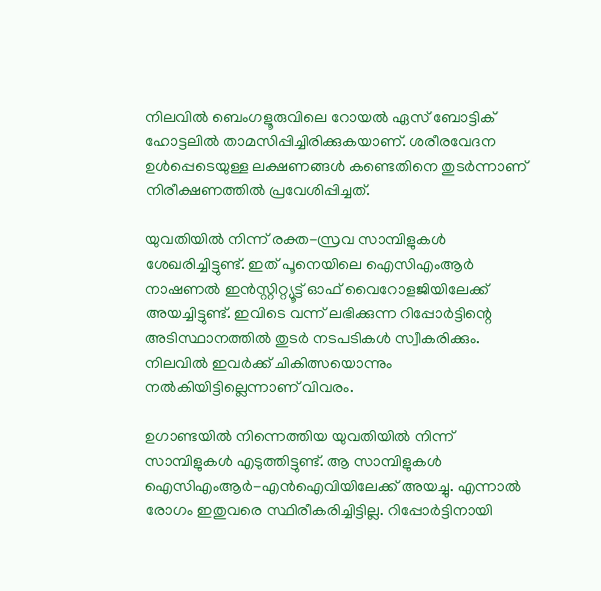നിലവില്‍ ബെംഗളൂരുവിലെ റോയല്‍ ഏസ് ബോട്ടിക് ഹോട്ടലില്‍ താമസിപ്പിച്ചിരിക്കുകയാണ്. ശരീരവേദന ഉള്‍പ്പെടെയുള്ള ലക്ഷണങ്ങള്‍ കണ്ടെതിനെ തുടര്‍ന്നാണ് നിരീക്ഷണത്തില്‍ പ്രവേശിപ്പിച്ചത്.

യുവതിയില്‍ നിന്ന് രക്ത-സ്രവ സാമ്പിളുകള്‍ ശേഖരിച്ചിട്ടുണ്ട്. ഇത് പൂനെയിലെ ഐസിഎംആര്‍ നാഷണല്‍ ഇന്‍സ്റ്റിറ്റ്യൂട്ട് ഓഫ് വൈറോളജിയിലേക്ക് അയച്ചിട്ടുണ്ട്. ഇവിടെ വന്ന് ലഭിക്കുന്ന റിപ്പോര്‍ട്ടിന്റെ അടിസ്ഥാനത്തില്‍ തുടര്‍ നടപടികള്‍ സ്വീകരിക്കും. നിലവില്‍ ഇവര്‍ക്ക് ചികിത്സയൊന്നും നല്‍കിയിട്ടില്ലെന്നാണ് വിവരം.

ഉഗാണ്ടയില്‍ നിന്നെത്തിയ യുവതിയില്‍ നിന്ന് സാമ്പിളുകള്‍ എടുത്തിട്ടുണ്ട്. ആ സാമ്പിളുകള്‍ ഐസിഎംആര്‍-എന്‍ഐവിയിലേക്ക് അയച്ചു. എന്നാല്‍ രോഗം ഇതുവരെ സ്ഥിരീകരിച്ചിട്ടില്ല. റിപ്പോര്‍ട്ടിനായി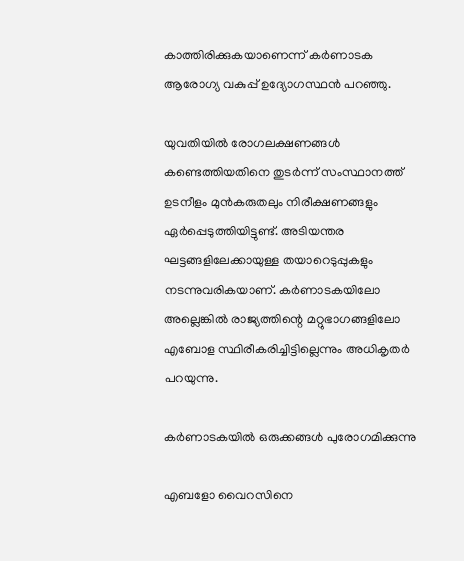കാത്തിരിക്കുകയാണെന്ന് കര്‍ണാടക ആരോഗ്യ വകുപ്പ് ഉദ്യോഗസ്ഥന്‍ പറഞ്ഞു.

യുവതിയില്‍ രോഗലക്ഷണങ്ങള്‍ കണ്ടെത്തിയതിനെ തുടര്‍ന്ന് സംസ്ഥാനത്ത് ഉടനീളം മുന്‍കരുതലും നിരീക്ഷണങ്ങളും ഏര്‍പ്പെടുത്തിയിട്ടുണ്ട്. അടിയന്തര ഘട്ടങ്ങളിലേക്കായുള്ള തയാറെടുപ്പുകളും നടന്നുവരികയാണ്. കര്‍ണാടകയിലോ അല്ലെങ്കില്‍ രാജ്യത്തിന്റെ മറ്റുഭാഗങ്ങളിലോ എബോള സ്ഥിരീകരിച്ചിട്ടില്ലെന്നും അധികൃതര്‍ പറയുന്നു.

കര്‍ണാടകയില്‍ ഒരുക്കങ്ങള്‍ പുരോഗമിക്കുന്നു

എബളോ വൈറസിനെ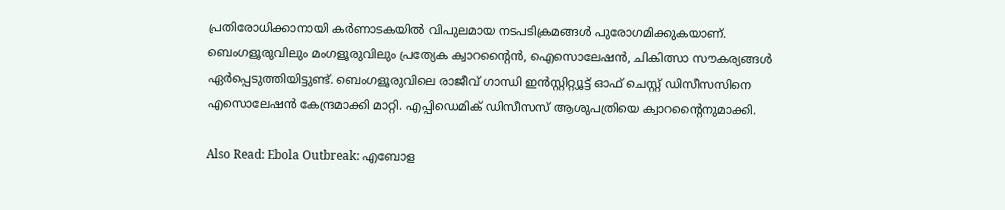പ്രതിരോധിക്കാനായി കര്‍ണാടകയില്‍ വിപുലമായ നടപടിക്രമങ്ങള്‍ പുരോഗമിക്കുകയാണ്. ബെംഗളൂരുവിലും മംഗളൂരുവിലും പ്രത്യേക ക്വാറന്റൈന്‍, ഐസൊലേഷന്‍, ചികിത്സാ സൗകര്യങ്ങള്‍ ഏര്‍പ്പെടുത്തിയിട്ടുണ്ട്. ബെംഗളൂരുവിലെ രാജീവ് ഗാന്ധി ഇന്‍സ്റ്റിറ്റ്യൂട്ട് ഓഫ് ചെസ്റ്റ് ഡിസീസസിനെ എസൊലേഷന്‍ കേന്ദ്രമാക്കി മാറ്റി. എപ്പിഡെമിക് ഡിസീസസ് ആശുപത്രിയെ ക്വാറന്റൈനുമാക്കി.

Also Read: Ebola Outbreak: എബോള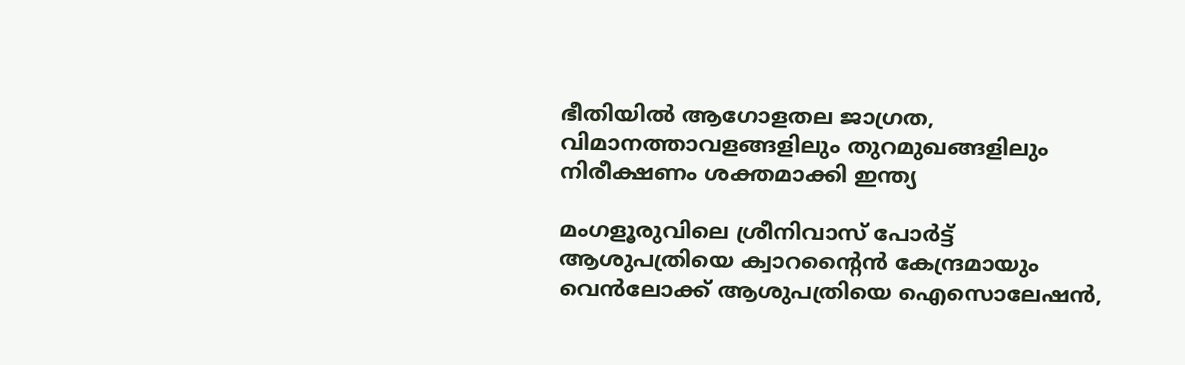ഭീതിയിൽ ആഗോളതല ജാഗ്രത, വിമാനത്താവളങ്ങളിലും തുറമുഖങ്ങളിലും നിരീക്ഷണം ശക്തമാക്കി ഇന്ത്യ

മംഗളൂരുവിലെ ശ്രീനിവാസ് പോര്‍ട്ട് ആശുപത്രിയെ ക്വാറന്റൈന്‍ കേന്ദ്രമായും വെന്‍ലോക്ക് ആശുപത്രിയെ ഐസൊലേഷന്‍,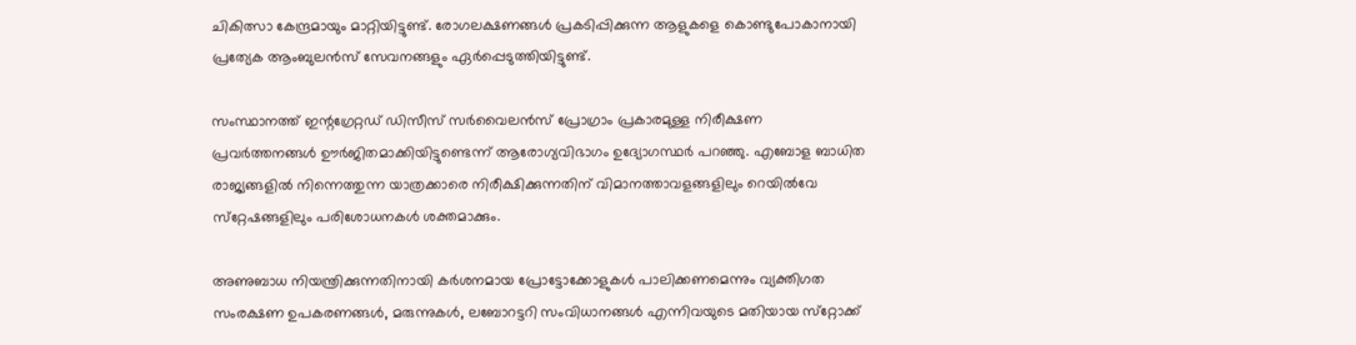ചികിത്സാ കേന്ദ്രമായും മാറ്റിയിട്ടുണ്ട്. രോഗലക്ഷണങ്ങള്‍ പ്രകടിപ്പിക്കുന്ന ആളുകളെ കൊണ്ടുപോകാനായി പ്രത്യേക ആംബുലന്‍സ് സേവനങ്ങളും ഏര്‍പ്പെടുത്തിയിട്ടുണ്ട്.

സംസ്ഥാനത്ത് ഇന്റഗ്രേറ്റഡ് ഡിസീസ് സര്‍വൈലന്‍സ് പ്രോഗ്രാം പ്രകാരമുള്ള നിരീക്ഷണ പ്രവര്‍ത്തനങ്ങള്‍ ഊര്‍ജിതമാക്കിയിട്ടുണ്ടെന്ന് ആരോഗ്യവിഭാഗം ഉദ്യോഗസ്ഥര്‍ പറഞ്ഞു. എബോള ബാധിത രാജ്യങ്ങളില്‍ നിന്നെത്തുന്ന യാത്രക്കാരെ നിരീക്ഷിക്കുന്നതിന് വിമാനത്താവളങ്ങളിലും റെയില്‍വേ സ്‌റ്റേഷങ്ങളിലും പരിശോധനകള്‍ ശക്തമാക്കും.

അണുബാധ നിയന്ത്രിക്കുന്നതിനായി കര്‍ശനമായ പ്രോട്ടോക്കോളുകള്‍ പാലിക്കണമെന്നും വ്യക്തിഗത സംരക്ഷണ ഉപകരണങ്ങള്‍, മരുന്നുകള്‍, ലബോറട്ടറി സംവിധാനങ്ങള്‍ എന്നിവയുടെ മതിയായ സ്‌റ്റോക്ക്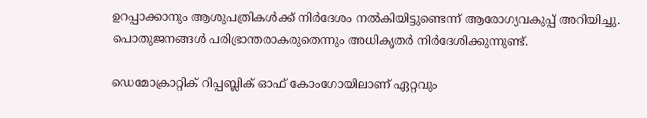ഉറപ്പാക്കാനും ആശുപത്രികള്‍ക്ക് നിര്‍ദേശം നല്‍കിയിട്ടുണ്ടെന്ന് ആരോഗ്യവകുപ്പ് അറിയിച്ചു. പൊതുജനങ്ങള്‍ പരിഭ്രാന്തരാകരുതെന്നും അധികൃതര്‍ നിര്‍ദേശിക്കുന്നുണ്ട്.

ഡെമോക്രാറ്റിക് റിപ്പബ്ലിക് ഓഫ് കോംഗോയിലാണ് ഏറ്റവും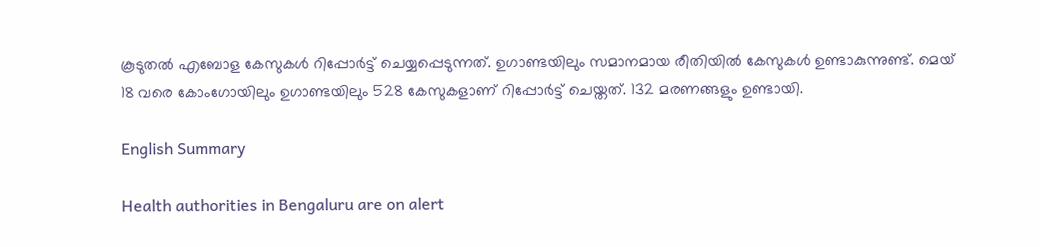കൂടുതല്‍ എബോള കേസുകള്‍ റിപ്പോര്‍ട്ട് ചെയ്യപ്പെടുന്നത്. ഉഗാണ്ടയിലും സമാനമായ രീതിയില്‍ കേസുകള്‍ ഉണ്ടാകുന്നുണ്ട്. മെയ് 18 വരെ കോംഗോയിലും ഉഗാണ്ടയിലും 528 കേസുകളാണ് റിപ്പോര്‍ട്ട് ചെയ്തത്. 132 മരണങ്ങളും ഉണ്ടായി.

English Summary

Health authorities in Bengaluru are on alert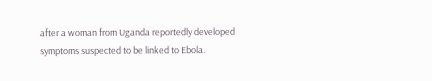after a woman from Uganda reportedly developed symptoms suspected to be linked to Ebola.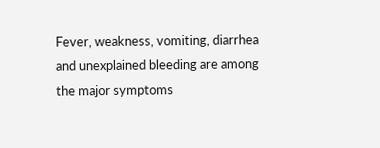Fever, weakness, vomiting, diarrhea and unexplained bleeding are among the major symptoms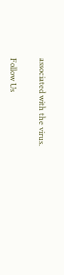associated with the virus.

Follow Us